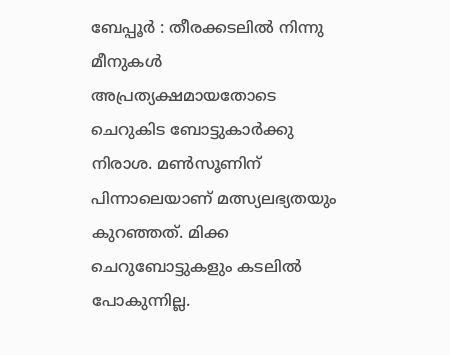ബേപ്പൂര്‍ : തീരക്കടലില്‍ നിന്നു മീനുകള്‍ അപ്രത്യക്ഷമായതോടെ ചെറുകിട ബോട്ടുകാര്‍ക്കു നിരാശ. മണ്‍സൂണിന് പിന്നാലെയാണ് മത്സ്യലഭ്യതയും കുറഞ്ഞത്. മിക്ക ചെറുബോട്ടുകളും കടലില്‍ പോകുന്നില്ല.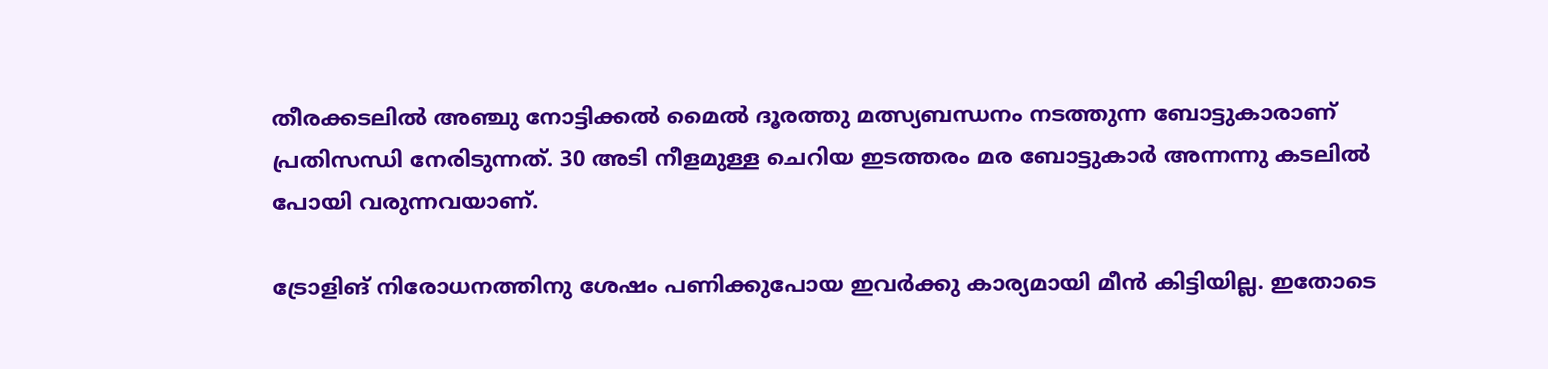തീരക്കടലില്‍ അഞ്ചു നോട്ടിക്കല്‍ മൈല്‍ ദൂരത്തു മത്സ്യബന്ധനം നടത്തുന്ന ബോട്ടുകാരാണ് പ്രതിസന്ധി നേരിടുന്നത്. 30 അടി നീളമുള്ള ചെറിയ ഇടത്തരം മര ബോട്ടുകാര്‍ അന്നന്നു കടലില്‍ പോയി വരുന്നവയാണ്.

ട്രോളിങ് നിരോധനത്തിനു ശേഷം പണിക്കുപോയ ഇവര്‍ക്കു കാര്യമായി മീന്‍ കിട്ടിയില്ല. ഇതോടെ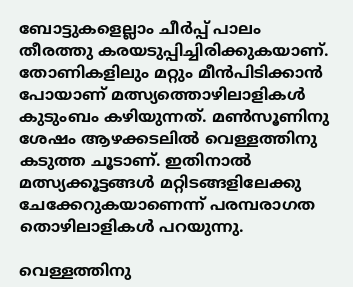ബോട്ടുകളെല്ലാം ചീര്‍പ്പ് പാലം തീരത്തു കരയടുപ്പിച്ചിരിക്കുകയാണ്. തോണികളിലും മറ്റും മീന്‍പിടിക്കാന്‍ പോയാണ് മത്സ്യത്തൊഴിലാളികള്‍ കുടുംബം കഴിയുന്നത്. മണ്‍സൂണിനു ശേഷം ആഴക്കടലില്‍ വെള്ളത്തിനു കടുത്ത ചൂടാണ്. ഇതിനാല്‍ മത്സ്യക്കൂട്ടങ്ങള്‍ മറ്റിടങ്ങളിലേക്കു ചേക്കേറുകയാണെന്ന് പരമ്പരാഗത തൊഴിലാളികള്‍ പറയുന്നു.

വെള്ളത്തിനു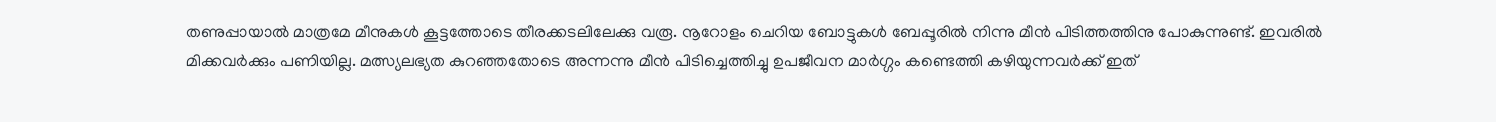തണുപ്പായാല്‍ മാത്രമേ മീനുകള്‍ കൂട്ടത്തോടെ തീരക്കടലിലേക്കു വരൂ. നൂറോളം ചെറിയ ബോട്ടുകള്‍ ബേപ്പൂരില്‍ നിന്നു മീന്‍ പിടിത്തത്തിനു പോകുന്നുണ്ട്. ഇവരില്‍ മിക്കവര്‍ക്കും പണിയില്ല. മത്സ്യലഭ്യത കുറഞ്ഞതോടെ അന്നന്നു മീന്‍ പിടിച്ചെത്തിച്ചു ഉപജീവന മാര്‍ഗ്ഗം കണ്ടെത്തി കഴിയുന്നവര്‍ക്ക് ഇത്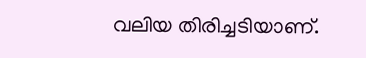വലിയ തിരിച്ചടിയാണ്.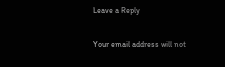Leave a Reply

Your email address will not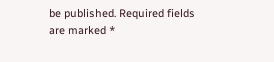be published. Required fields are marked *